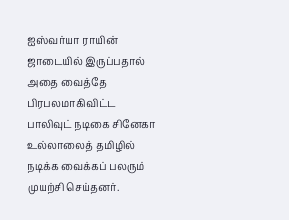ஐஸ்வர்யா ராயின் ஜாடையில் இருப்பதால் அதை வைத்தே பிரபலமாகிவிட்ட பாலிவுட் நடிகை சினேகா உல்லாலைத் தமிழில் நடிக்க வைக்கப் பலரும் முயற்சி செய்தனர்.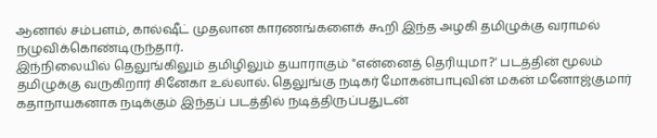ஆனால் சம்பளம், கால்ஷீட் முதலான காரணங்களைக் கூறி இந்த அழகி தமிழுக்கு வராமல் நழுவிக்கொண்டிருந்தார்.
இந்நிலையில் தெலுங்கிலும் தமிழிலும் தயாராகும் "என்னைத் தெரியுமா?' படத்தின் மூலம் தமிழுக்கு வருகிறார் சினேகா உல்லால். தெலுங்கு நடிகர் மோகன்பாபுவின் மகன் மனோஜ்குமார் கதாநாயகனாக நடிக்கும் இந்தப் படத்தில் நடித்திருப்பதுடன்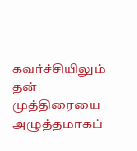கவர்ச்சியிலும் தன் முத்திரையை அழுத்தமாகப்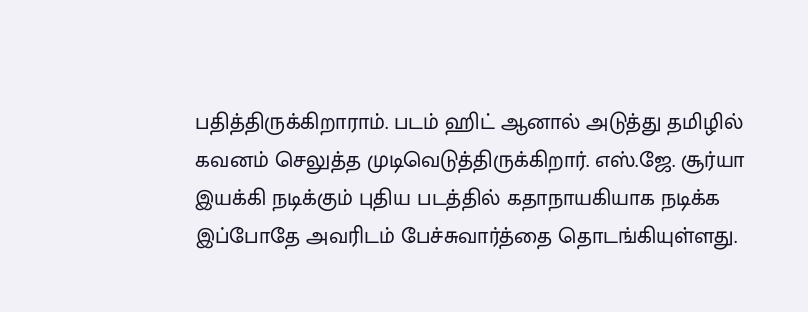பதித்திருக்கிறாராம். படம் ஹிட் ஆனால் அடுத்து தமிழில் கவனம் செலுத்த முடிவெடுத்திருக்கிறார். எஸ்.ஜே. சூர்யா இயக்கி நடிக்கும் புதிய படத்தில் கதாநாயகியாக நடிக்க இப்போதே அவரிடம் பேச்சுவார்த்தை தொடங்கியுள்ளது.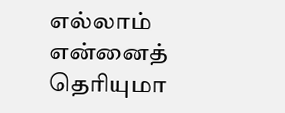எல்லாம் என்னைத் தெரியுமா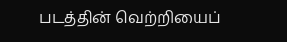படத்தின் வெற்றியைப்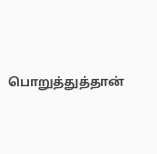பொறுத்துத்தான்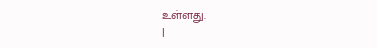உள்ளது.
|